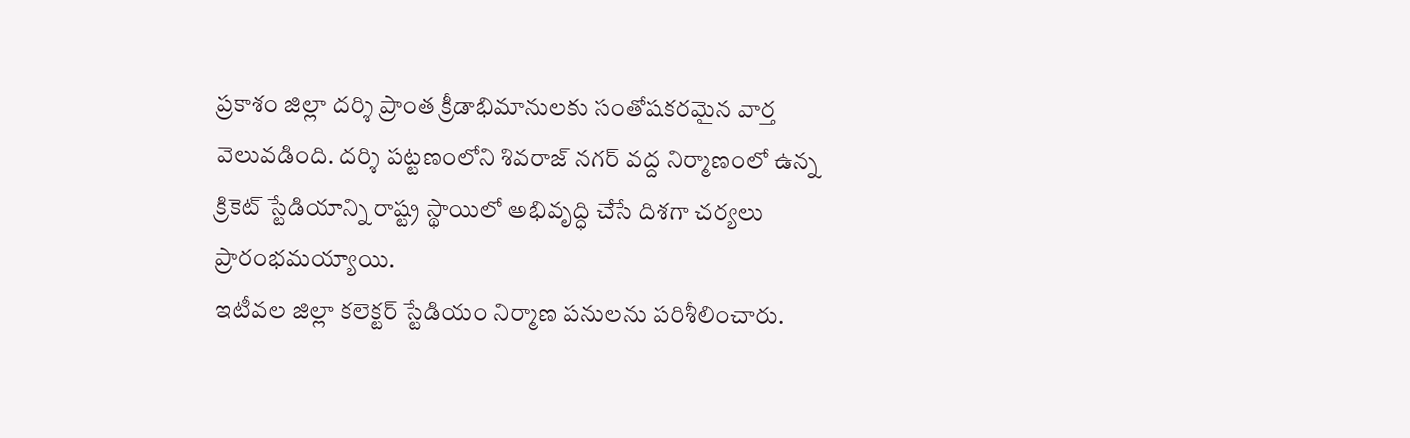ప్రకాశం జిల్లా దర్శి ప్రాంత క్రీడాభిమానులకు సంతోషకరమైన వార్త వెలువడింది. దర్శి పట్టణంలోని శివరాజ్ నగర్ వద్ద నిర్మాణంలో ఉన్న క్రికెట్ స్టేడియాన్ని రాష్ట్ర స్థాయిలో అభివృద్ధి చేసే దిశగా చర్యలు ప్రారంభమయ్యాయి.
ఇటీవల జిల్లా కలెక్టర్ స్టేడియం నిర్మాణ పనులను పరిశీలించారు.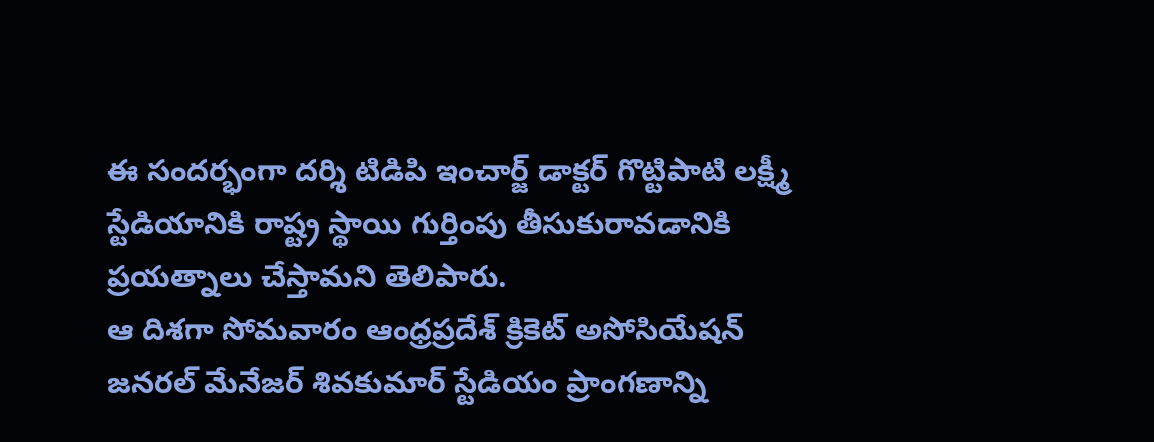ఈ సందర్భంగా దర్శి టిడిపి ఇంచార్జ్ డాక్టర్ గొట్టిపాటి లక్ష్మీ స్టేడియానికి రాష్ట్ర స్థాయి గుర్తింపు తీసుకురావడానికి ప్రయత్నాలు చేస్తామని తెలిపారు.
ఆ దిశగా సోమవారం ఆంధ్రప్రదేశ్ క్రికెట్ అసోసియేషన్ జనరల్ మేనేజర్ శివకుమార్ స్టేడియం ప్రాంగణాన్ని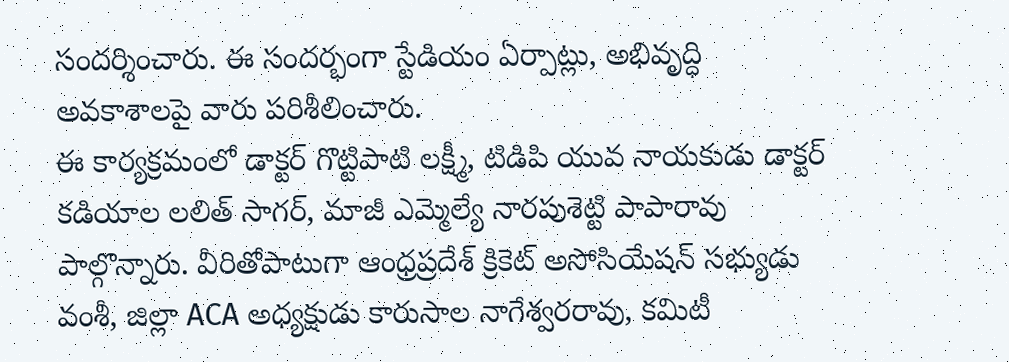సందర్శించారు. ఈ సందర్భంగా స్టేడియం ఏర్పాట్లు, అభివృద్ధి అవకాశాలపై వారు పరిశీలించారు.
ఈ కార్యక్రమంలో డాక్టర్ గొట్టిపాటి లక్ష్మీ, టిడిపి యువ నాయకుడు డాక్టర్ కడియాల లలిత్ సాగర్, మాజీ ఎమ్మెల్యే నారపుశెట్టి పాపారావు పాల్గొన్నారు. వీరితోపాటుగా ఆంధ్రప్రదేశ్ క్రికెట్ అసోసియేషన్ సభ్యుడు వంశీ, జిల్లా ACA అధ్యక్షుడు కారుసాల నాగేశ్వరరావు, కమిటీ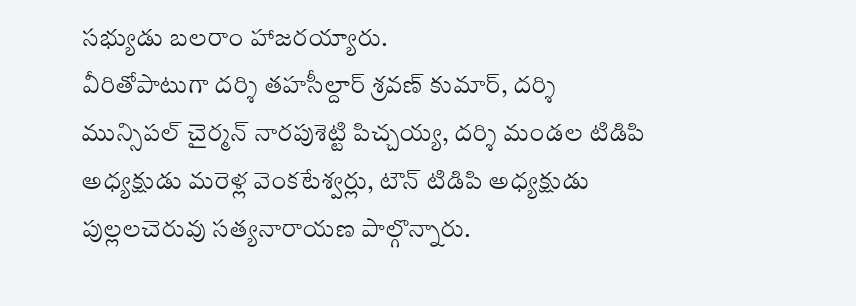సభ్యుడు బలరాం హాజరయ్యారు.
వీరితోపాటుగా దర్శి తహసీల్దార్ శ్రవణ్ కుమార్, దర్శి మున్సిపల్ చైర్మన్ నారపుశెట్టి పిచ్చయ్య, దర్శి మండల టిడిపి అధ్యక్షుడు మరెళ్ల వెంకటేశ్వర్లు, టౌన్ టిడిపి అధ్యక్షుడు పుల్లలచెరువు సత్యనారాయణ పాల్గొన్నారు.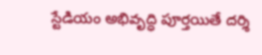స్టేడియం అభివృద్ధి పూర్తయితే దర్శి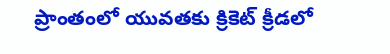ప్రాంతంలో యువతకు క్రికెట్ క్రీడలో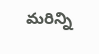మరిన్ని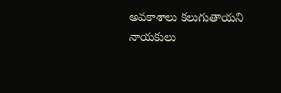అవకాశాలు కలుగుతాయని నాయకులు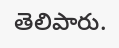తెలిపారు.